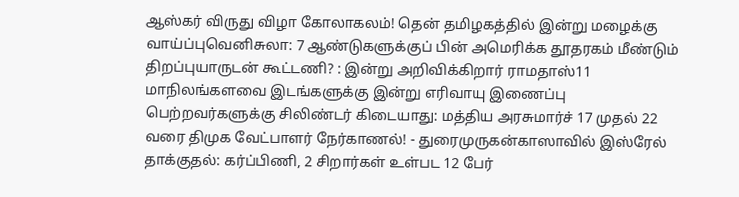ஆஸ்கர் விருது விழா கோலாகலம்! தென் தமிழகத்தில் இன்று மழைக்கு வாய்ப்புவெனிசுலா: 7 ஆண்டுகளுக்குப் பின் அமெரிக்க தூதரகம் மீண்டும் திறப்புயாருடன் கூட்டணி? : இன்று அறிவிக்கிறார் ராமதாஸ்11 மாநிலங்களவை இடங்களுக்கு இன்று எரிவாயு இணைப்பு பெற்றவர்களுக்கு சிலிண்டர் கிடையாது: மத்திய அரசுமார்ச் 17 முதல் 22 வரை திமுக வேட்பாளர் நேர்காணல்! - துரைமுருகன்காஸாவில் இஸ்ரேல் தாக்குதல்: கர்ப்பிணி, 2 சிறார்கள் உள்பட 12 பேர்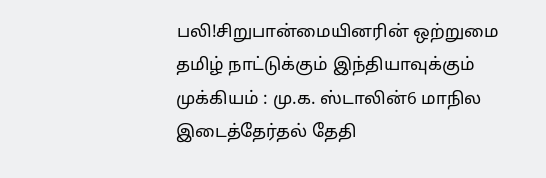பலி!சிறுபான்மையினரின் ஒற்றுமை தமிழ் நாட்டுக்கும் இந்தியாவுக்கும் முக்கியம் : மு.க. ஸ்டாலின்6 மாநில இடைத்தேர்தல் தேதி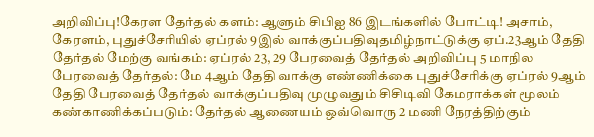அறிவிப்பு!கேரள தேர்தல் களம்: ஆளும் சிபிஐ 86 இடங்களில் போட்டி! அசாம், கேரளம், புதுச்சேரியில் ஏப்ரல் 9இல் வாக்குப்பதிவுதமிழ்நாட்டுக்கு ஏப்.23ஆம் தேதி தேர்தல் மேற்கு வங்கம்: ஏப்ரல் 23, 29 பேரவைத் தேர்தல் அறிவிப்பு 5 மாநில பேரவைத் தேர்தல்: மே 4ஆம் தேதி வாக்கு எண்ணிக்கை புதுச்சேரிக்கு ஏப்ரல் 9ஆம் தேதி பேரவைத் தேர்தல் வாக்குப்பதிவு முழுவதும் சிசிடிவி கேமராக்கள் மூலம் கண்காணிக்கப்படும்: தேர்தல் ஆணையம் ஒவ்வொரு 2 மணி நேரத்திற்கும்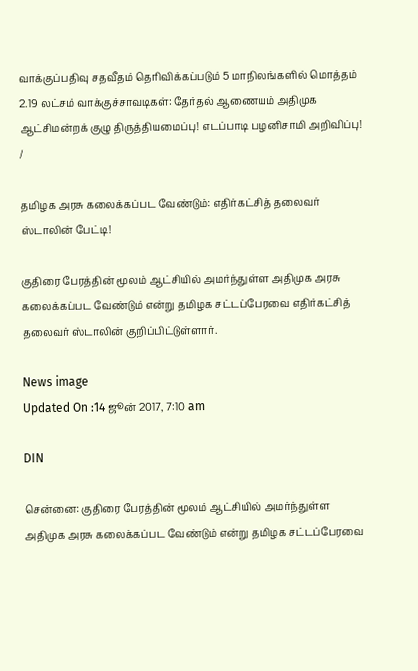வாக்குப்பதிவு சதவீதம் தெரிவிக்கப்படும் 5 மாநிலங்களில் மொத்தம் 2.19 லட்சம் வாக்குச்சாவடிகள்: தேர்தல் ஆணையம் அதிமுக ஆட்சிமன்றக் குழு திருத்தியமைப்பு! எடப்பாடி பழனிசாமி அறிவிப்பு!
/

தமிழக அரசு கலைக்கப்பட வேண்டும்: எதிர்கட்சித் தலைவர் ஸ்டாலின் பேட்டி!

குதிரை பேரத்தின் மூலம் ஆட்சியில் அமர்ந்துள்ள அதிமுக அரசு கலைக்கப்பட வேண்டும் என்று தமிழக சட்டப்பேரவை எதிர்கட்சித் தலைவர் ஸ்டாலின் குறிப்பிட்டுள்ளார்.

News image
Updated On :14 ஜூன் 2017, 7:10 am

DIN

சென்னை: குதிரை பேரத்தின் மூலம் ஆட்சியில் அமர்ந்துள்ள அதிமுக அரசு கலைக்கப்பட வேண்டும் என்று தமிழக சட்டப்பேரவை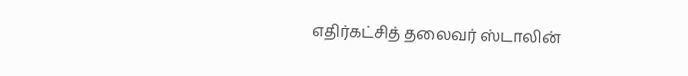எதிர்கட்சித் தலைவர் ஸ்டாலின்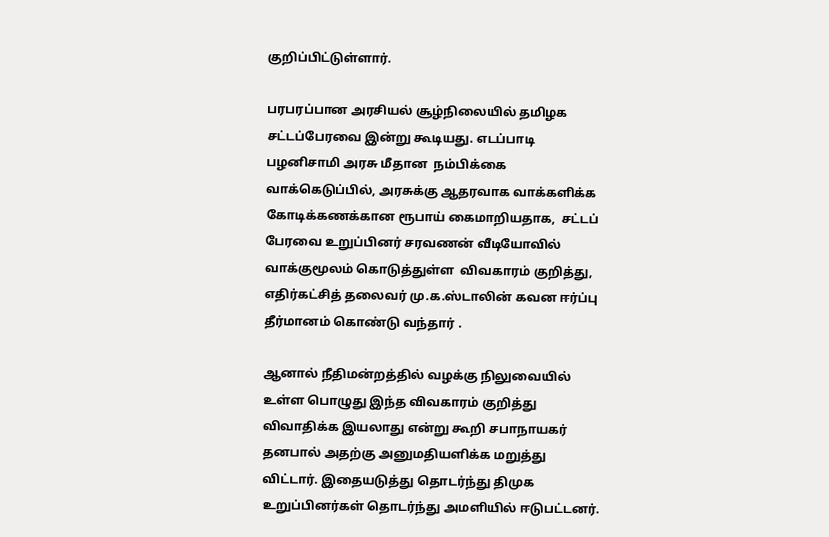குறிப்பிட்டுள்ளார்.

பரபரப்பான அரசியல் சூழ்நிலையில் தமிழக சட்டப்பேரவை இன்று கூடியது. எடப்பாடி பழனிசாமி அரசு மீதான  நம்பிக்கை வாக்கெடுப்பில், அரசுக்கு ஆதரவாக வாக்களிக்க கோடிக்கணக்கான ரூபாய் கைமாறியதாக,  சட்டப் பேரவை உறுப்பினர் சரவணன் வீடியோவில் வாக்குமூலம் கொடுத்துள்ள  விவகாரம் குறித்து, எதிர்கட்சித் தலைவர் மு.க.ஸ்டாலின் கவன ஈர்ப்பு தீர்மானம் கொண்டு வந்தார் .

ஆனால் நீதிமன்றத்தில் வழக்கு நிலுவையில் உள்ள பொழுது இந்த விவகாரம் குறித்து விவாதிக்க இயலாது என்று கூறி சபாநாயகர் தனபால் அதற்கு அனுமதியளிக்க மறுத்து விட்டார். இதையடுத்து தொடர்ந்து திமுக உறுப்பினர்கள் தொடர்ந்து அமளியில் ஈடுபட்டனர்.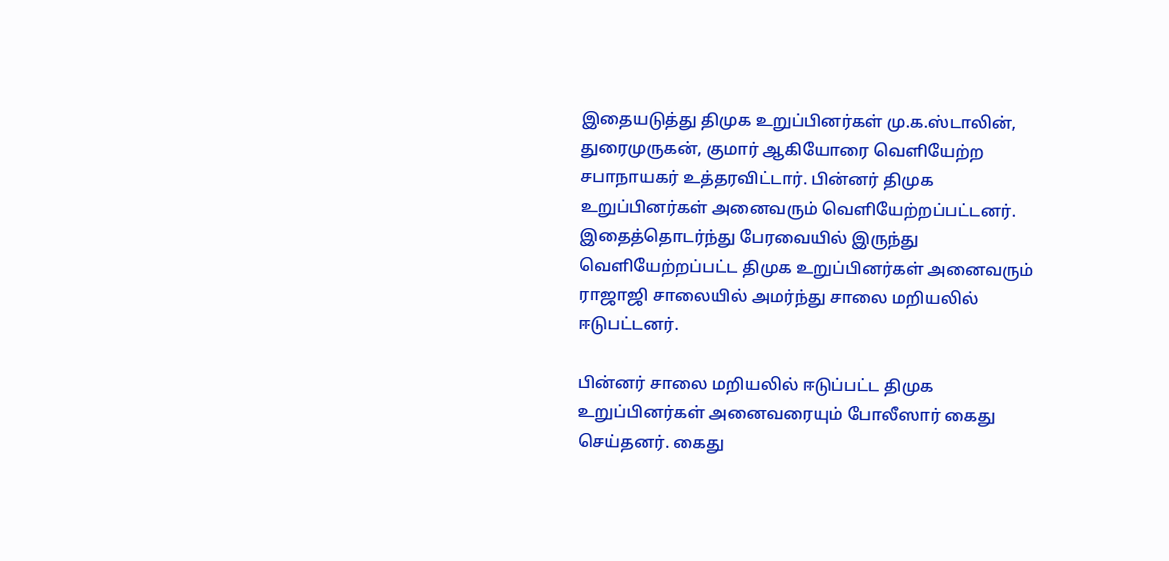இதையடுத்து திமுக உறுப்பினர்கள் மு.க.ஸ்டாலின், துரைமுருகன், குமார் ஆகியோரை வெளியேற்ற சபாநாயகர் உத்தரவிட்டார். பின்னர் திமுக உறுப்பினர்கள் அனைவரும் வெளியேற்றப்பட்டனர்.  இதைத்தொடர்ந்து பேரவையில் இருந்து வெளியேற்றப்பட்ட திமுக உறுப்பினர்கள் அனைவரும் ராஜாஜி சாலையில் அமர்ந்து சாலை மறியலில் ஈடுபட்டனர்.

பின்னர் சாலை மறியலில் ஈடுப்பட்ட திமுக உறுப்பினர்கள் அனைவரையும் போலீஸார் கைது செய்தனர். கைது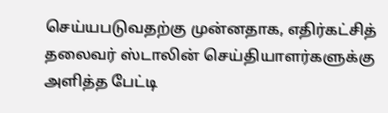செய்யபடுவதற்கு முன்னதாக, எதிர்கட்சித் தலைவர் ஸ்டாலின் செய்தியாளர்களுக்கு அளித்த பேட்டி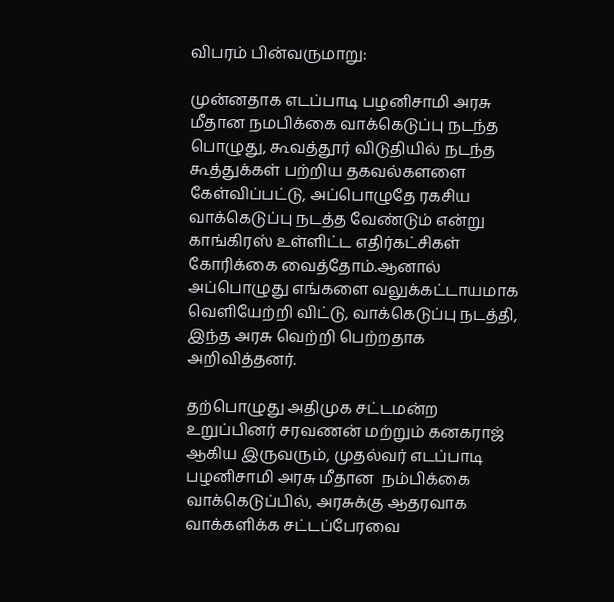விபரம் பின்வருமாறு:

முன்னதாக எடப்பாடி பழனிசாமி அரசு மீதான நமபிக்கை வாக்கெடுப்பு நடந்த பொழுது, கூவத்தூர் விடுதியில் நடந்த கூத்துக்கள் பற்றிய தகவல்களளை கேள்விப்பட்டு, அப்பொழுதே ரகசிய வாக்கெடுப்பு நடத்த வேண்டும் என்று காங்கிரஸ் உள்ளிட்ட எதிர்கட்சிகள் கோரிக்கை வைத்தோம்.ஆனால் அப்பொழுது எங்களை வலுக்கட்டாயமாக வெளியேற்றி விட்டு, வாக்கெடுப்பு நடத்தி, இந்த அரசு வெற்றி பெற்றதாக அறிவித்தனர்.

தற்பொழுது அதிமுக சட்டமன்ற உறுப்பினர் சரவணன் மற்றும் கனகராஜ் ஆகிய இருவரும், முதல்வர் எடப்பாடி பழனிசாமி அரசு மீதான  நம்பிக்கை வாக்கெடுப்பில், அரசுக்கு ஆதரவாக வாக்களிக்க சட்டப்பேரவை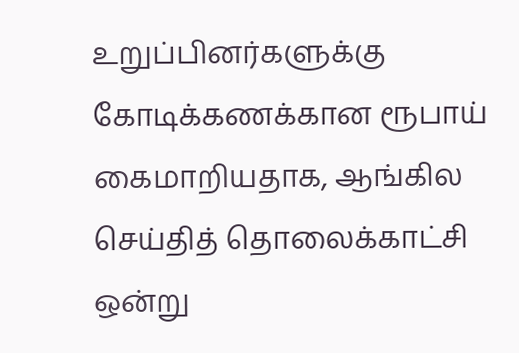உறுப்பினர்களுக்கு கோடிக்கணக்கான ரூபாய் கைமாறியதாக, ஆங்கில செய்தித் தொலைக்காட்சி ஒன்று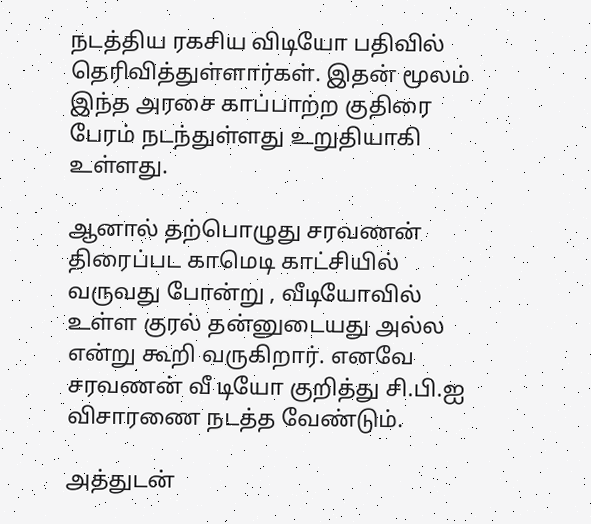நடத்திய ரகசிய விடியோ பதிவில் தெரிவித்துள்ளார்கள். இதன் மூலம் இந்த அரசை காப்பாற்ற குதிரை பேரம் நடந்துள்ளது உறுதியாகி உள்ளது.

ஆனால் தற்பொழுது சரவணன் திரைப்பட காமெடி காட்சியில் வருவது போன்று , வீடியோவில் உள்ள குரல் தன்னுடையது அல்ல என்று கூறி வருகிறார். எனவே சரவணன் வீ டியோ குறித்து சி.பி.ஐ விசாரணை நடத்த வேண்டும்.

அத்துடன்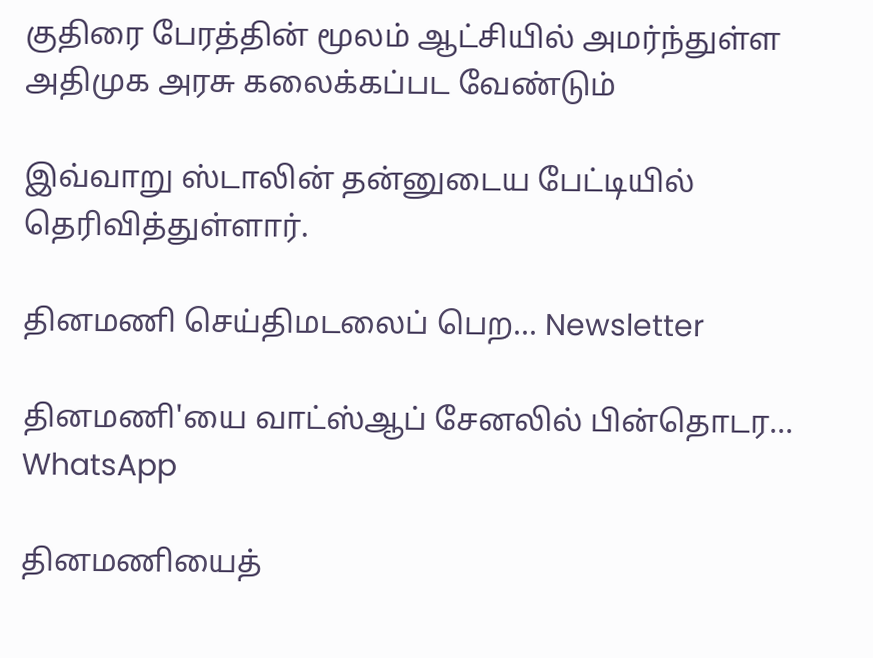குதிரை பேரத்தின் மூலம் ஆட்சியில் அமர்ந்துள்ள அதிமுக அரசு கலைக்கப்பட வேண்டும்

இவ்வாறு ஸ்டாலின் தன்னுடைய பேட்டியில் தெரிவித்துள்ளார்.

தினமணி செய்திமடலைப் பெற... Newsletter

தினமணி'யை வாட்ஸ்ஆப் சேனலில் பின்தொடர... WhatsApp

தினமணியைத்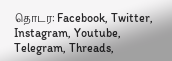தொடர: Facebook, Twitter, Instagram, Youtube, Telegram, Threads,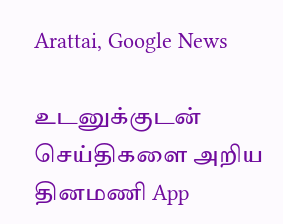Arattai, Google News

உடனுக்குடன் செய்திகளை அறிய தினமணி App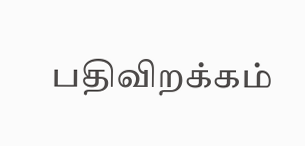பதிவிறக்கம்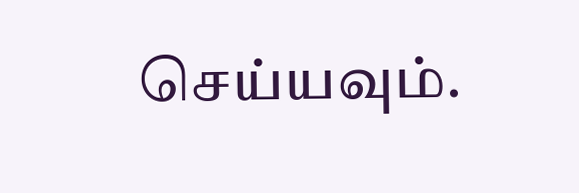செய்யவும்.